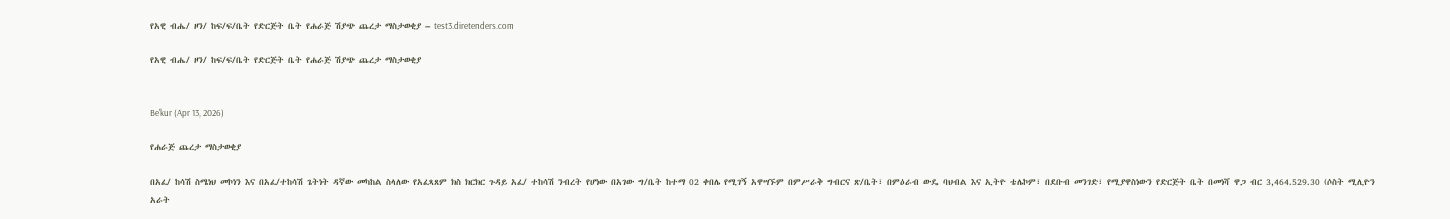የአዊ ብሔ/ ዞን/ ከፍ/ፍ/ቤት የድርጅት ቤት የሐራጅ ሽያጭ ጨረታ ማስታወቂያ – test3.diretenders.com

የአዊ ብሔ/ ዞን/ ከፍ/ፍ/ቤት የድርጅት ቤት የሐራጅ ሽያጭ ጨረታ ማስታወቂያ


Be'kur (Apr 13, 2026)

የሐራጅ ጨረታ ማስታወቂያ

በአፈ/ ከሳሽ ስሜነህ መኮነን እና በአፈ/ተከሳሽ ጌትነት ዳኛው መካከል ስላለው የአፈጻጸም ክስ ክርክር ጉዳይ አፈ/ ተከሳሽ ንብረት የሆነው በአገው ግ/ቤት ከተማ 02 ቀበሌ የሚገኝ አዋሣኙም በምሥራቅ ግብርና ጽ/ቤት፣ በምዕራብ ውዴ ባህብል እና ኢትዮ ቴሌኮም፣ በደቡብ መንገድ፣ የሚያዋስነውን የድርጅት ቤት በመነሻ ዋጋ ብር 3,464.529.30 (ሶስት ሚሊዮን አራት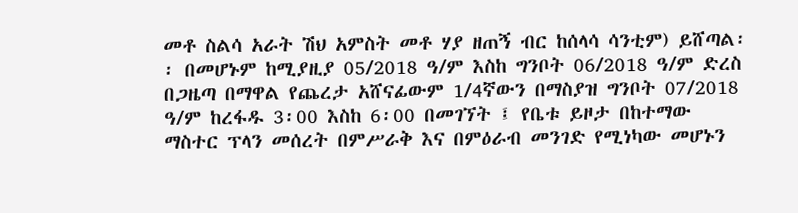መቶ ስልሳ አራት ሽህ አምስት መቶ ሃያ ዘጠኝ ብር ከሰላሳ ሳንቲም) ይሸጣል፡፡ በመሆኑም ከሚያዚያ 05/2018 ዓ/ም እስከ ግንቦት 06/2018 ዓ/ም ድረስ በጋዜጣ በማዋል የጨረታ አሸናፊውም 1/4ኛውን በማስያዝ ግንቦት 07/2018 ዓ/ም ከረፋዱ 3፡00 እስከ 6፡00 በመገኘት ፤ የቤቱ ይዞታ በከተማው ማስተር ፕላን መሰረት በምሥራቅ እና በምዕራብ መንገድ የሚነካው መሆኑን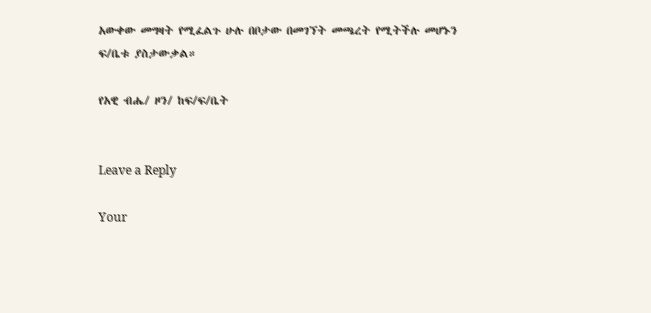አውቀው መግዛት የሚፈልጉ ሁሉ በቦታው በመገኘት መጫረት የሚትችሉ መሆኑን ፍ/ቤቱ ያስታውቃል።

የአዊ ብሔ/ ዞን/ ከፍ/ፍ/ቤት


Leave a Reply

Your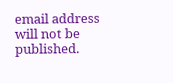email address will not be published.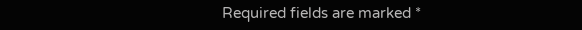Required fields are marked *